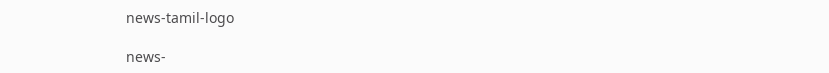news-tamil-logo

news-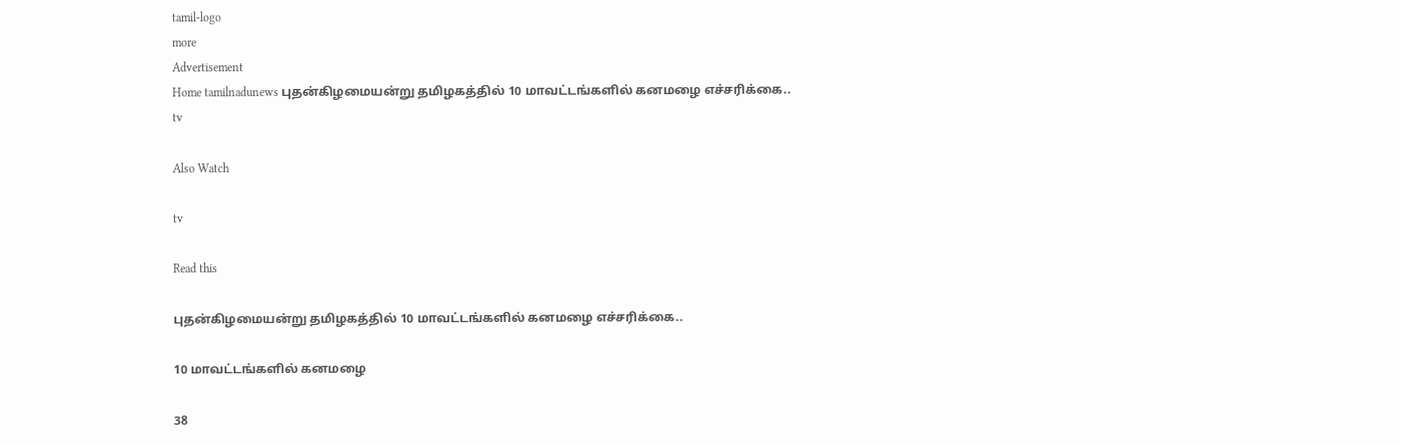tamil-logo
more
Advertisement
Home tamilnadunews புதன்கிழமையன்று தமிழகத்தில் 10 மாவட்டங்களில் கனமழை எச்சரிக்கை..
tv

Also Watch

tv

Read this

புதன்கிழமையன்று தமிழகத்தில் 10 மாவட்டங்களில் கனமழை எச்சரிக்கை..

10 மாவட்டங்களில் கனமழை

38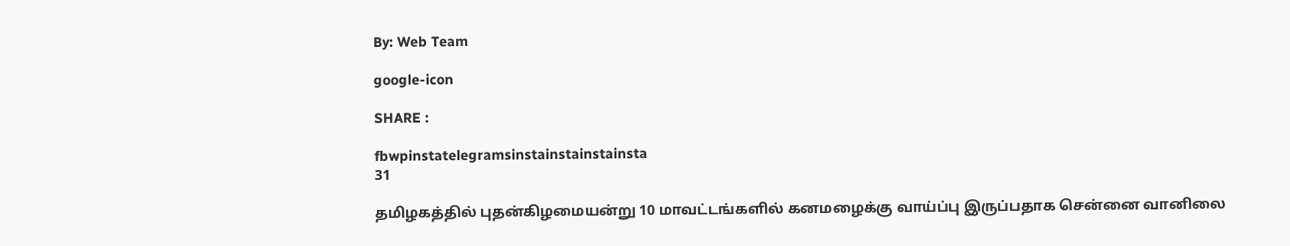By: Web Team

google-icon

SHARE :

fbwpinstatelegramsinstainstainstainsta
31

தமிழகத்தில் புதன்கிழமையன்று 10 மாவட்டங்களில் கனமழைக்கு வாய்ப்பு இருப்பதாக சென்னை வானிலை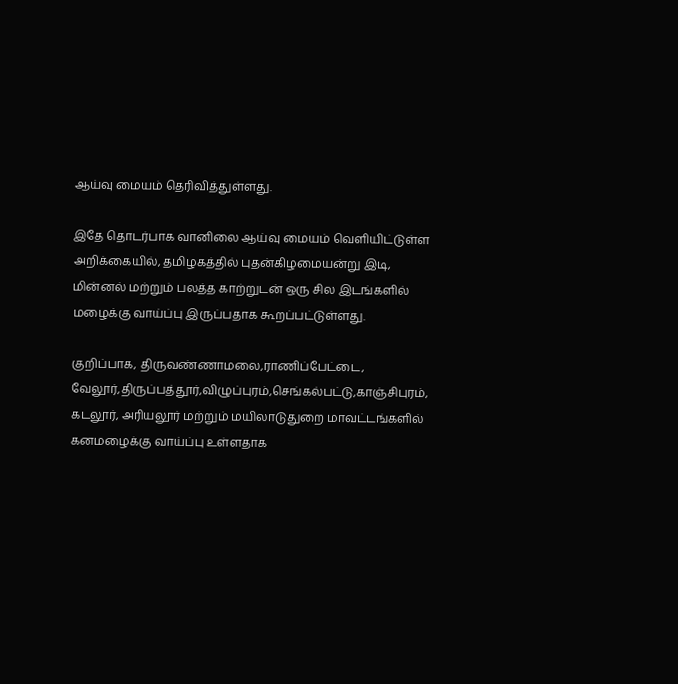ஆய்வு மையம் தெரிவித்துள்ளது.

இதே தொடர்பாக வானிலை ஆய்வு மையம் வெளியிட்டுள்ள அறிக்கையில், தமிழகத்தில் புதன்கிழமையன்று இடி, மின்னல் மற்றும் பலத்த காற்றுடன் ஒரு சில இடங்களில் மழைக்கு வாய்ப்பு இருப்பதாக கூறப்பட்டுள்ளது.

குறிப்பாக, திருவண்ணாமலை,ராணிப்பேட்டை, வேலூர்,திருப்பத்தூர்,விழுப்புரம்,செங்கல்பட்டு,காஞ்சிபுரம், கடலூர், அரியலூர் மற்றும் மயிலாடுதுறை மாவட்டங்களில் கனமழைக்கு வாய்ப்பு உள்ளதாக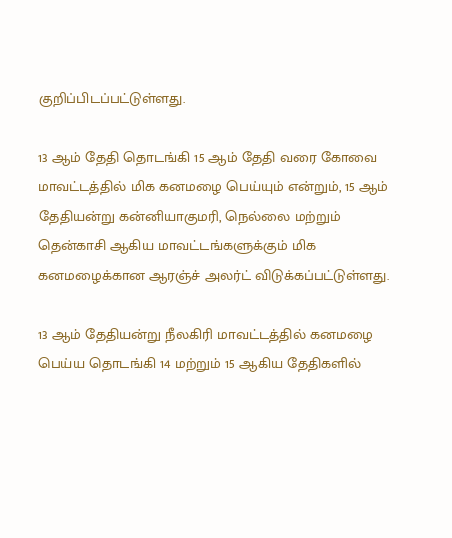குறிப்பிடப்பட்டுள்ளது.

13 ஆம் தேதி தொடங்கி 15 ஆம் தேதி வரை கோவை மாவட்டத்தில் மிக கனமழை பெய்யும் என்றும், 15 ஆம் தேதியன்று கன்னியாகுமரி, நெல்லை மற்றும் தென்காசி ஆகிய மாவட்டங்களுக்கும் மிக கனமழைக்கான ஆரஞ்ச் அலர்ட் விடுக்கப்பட்டுள்ளது.

13 ஆம் தேதியன்று நீலகிரி மாவட்டத்தில் கனமழை பெய்ய தொடங்கி 14 மற்றும் 15 ஆகிய தேதிகளில்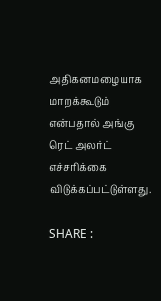அதிகனமழையாக மாறக்கூடும் என்பதால் அங்கு ரெட் அலர்ட் எச்சரிக்கை விடுக்கப்பட்டுள்ளது.

SHARE :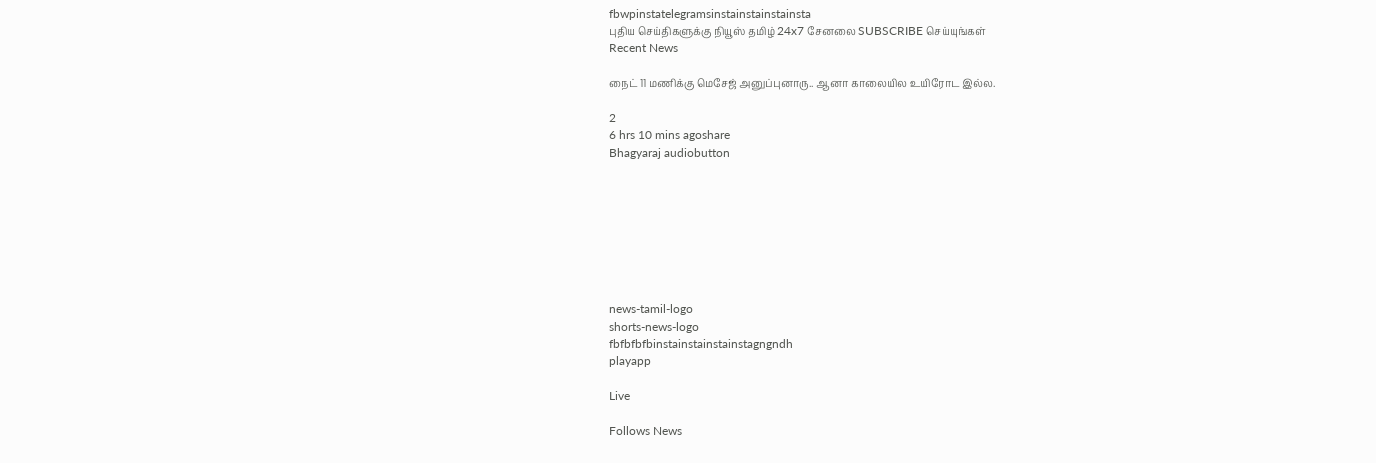fbwpinstatelegramsinstainstainstainsta
புதிய செய்திகளுக்கு நியூஸ் தமிழ் 24x7 சேனலை SUBSCRIBE செய்யுங்கள்
Recent News

நைட் 11 மணிக்கு மெசேஜ் அனுப்புனாரு.. ஆனா காலையில உயிரோட இல்ல.

2
6 hrs 10 mins agoshare
Bhagyaraj audiobutton








news-tamil-logo
shorts-news-logo
fbfbfbfbinstainstainstainstagngndh
playapp

Live

Follows News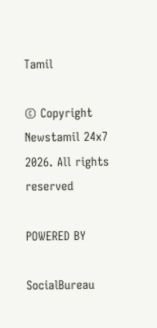Tamil

© Copyright Newstamil 24x7 2026. All rights reserved

POWERED BY

SocialBureau